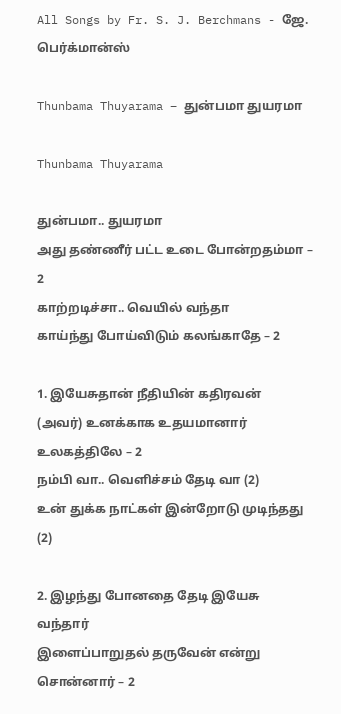All Songs by Fr. S. J. Berchmans - ஜே. பெர்க்மான்ஸ்

Thunbama Thuyarama – துன்பமா துயரமா

Thunbama Thuyarama

துன்பமா.. துயரமா
அது தண்ணீர் பட்ட உடை போன்றதம்மா – 2
காற்றடிச்சா.. வெயில் வந்தா
காய்ந்து போய்விடும் கலங்காதே – 2

1. இயேசுதான் நீதியின் கதிரவன்
(அவர்) உனக்காக உதயமானார் உலகத்திலே – 2
நம்பி வா.. வெளிச்சம் தேடி வா (2)
உன் துக்க நாட்கள் இன்றோடு முடிந்தது (2)

2. இழந்து போனதை தேடி இயேசு வந்தார்
இளைப்பாறுதல் தருவேன் என்று சொன்னார் – 2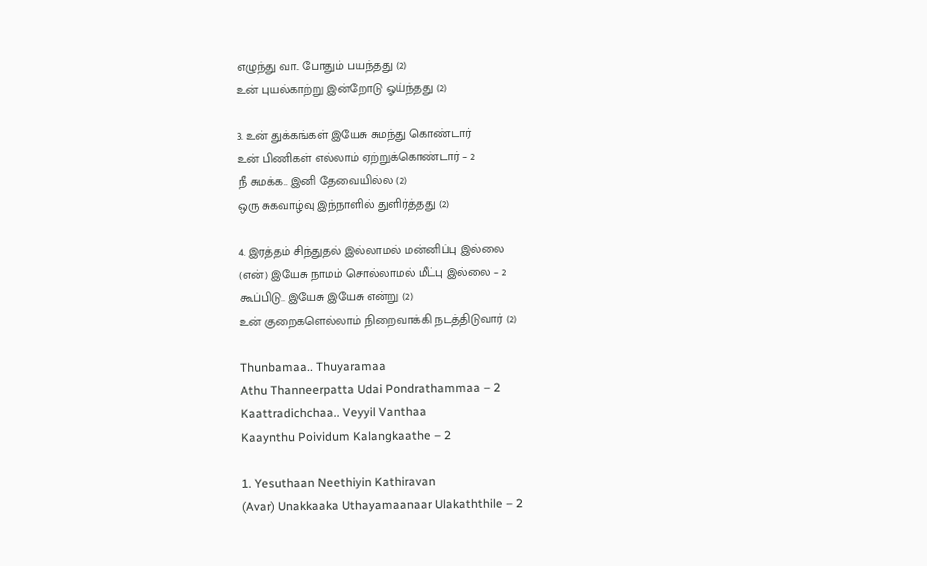எழுந்து வா.. போதும் பயந்தது (2)
உன் புயல்காற்று இன்றோடு ஓய்ந்தது (2)

3. உன் துக்கங்கள் இயேசு சுமந்து கொண்டார்
உன் பிணிகள் எல்லாம் ஏற்றுக்கொண்டார் – 2
நீ சுமக்க.. இனி தேவையில்ல (2)
ஒரு சுகவாழ்வு இந்நாளில் துளிர்த்தது (2)

4. இரத்தம் சிந்துதல் இல்லாமல் மன்னிப்பு இல்லை
(என்) இயேசு நாமம் சொல்லாமல் மீட்பு இல்லை – 2
கூப்பிடு.. இயேசு இயேசு என்று (2)
உன் குறைகளெல்லாம் நிறைவாக்கி நடத்திடுவார் (2)

Thunbamaa.. Thuyaramaa
Athu Thanneerpatta Udai Pondrathammaa – 2
Kaattradichchaa.. Veyyil Vanthaa
Kaaynthu Poividum Kalangkaathe – 2

1. Yesuthaan Neethiyin Kathiravan
(Avar) Unakkaaka Uthayamaanaar Ulakaththile – 2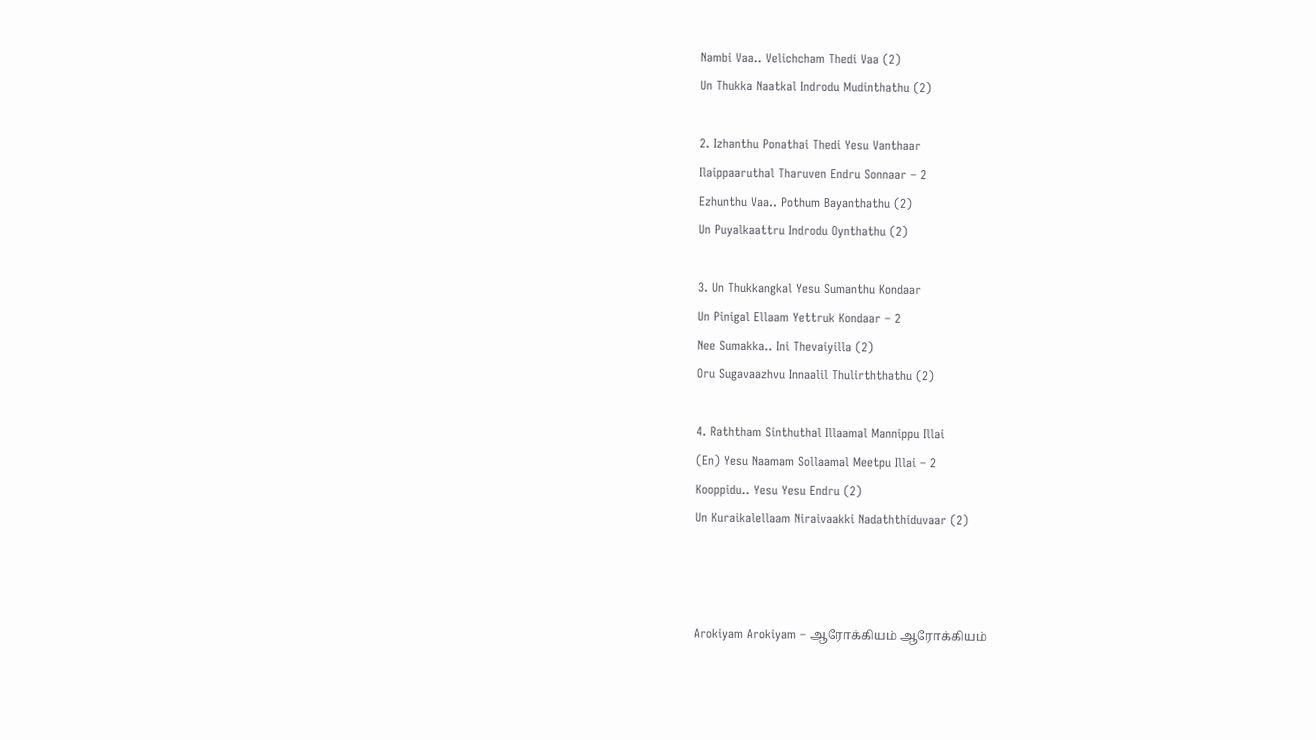Nambi Vaa.. Velichcham Thedi Vaa (2)
Un Thukka Naatkal Indrodu Mudinthathu (2)

2. Izhanthu Ponathai Thedi Yesu Vanthaar
Ilaippaaruthal Tharuven Endru Sonnaar – 2
Ezhunthu Vaa.. Pothum Bayanthathu (2)
Un Puyalkaattru Indrodu Oynthathu (2)

3. Un Thukkangkal Yesu Sumanthu Kondaar
Un Pinigal Ellaam Yettruk Kondaar – 2
Nee Sumakka.. Ini Thevaiyilla (2)
Oru Sugavaazhvu Innaalil Thulirththathu (2)

4. Raththam Sinthuthal Illaamal Mannippu Illai
(En) Yesu Naamam Sollaamal Meetpu Illai – 2
Kooppidu.. Yesu Yesu Endru (2)
Un Kuraikalellaam Niraivaakki Nadaththiduvaar (2)



Arokiyam Arokiyam – ஆரோக்கியம் ஆரோக்கியம்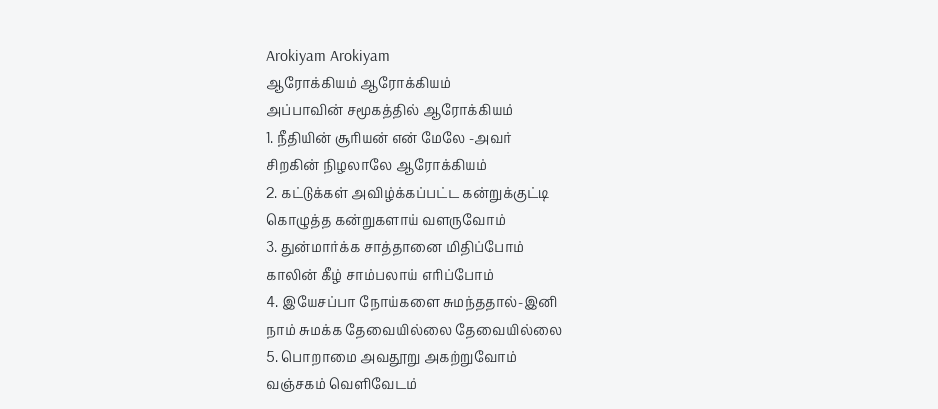Arokiyam Arokiyam
ஆரோக்கியம் ஆரோக்கியம்
அப்பாவின் சமூகத்தில் ஆரோக்கியம்
1. நீதியின் சூரியன் என் மேலே -அவர்
சிறகின் நிழலாலே ஆரோக்கியம்
2. கட்டுக்கள் அவிழ்க்கப்பட்ட கன்றுக்குட்டி
கொழுத்த கன்றுகளாய் வளருவோம்
3. துன்மார்க்க சாத்தானை மிதிப்போம்
காலின் கீழ் சாம்பலாய் எரிப்போம்
4. இயேசப்பா நோய்களை சுமந்ததால்-இனி
நாம் சுமக்க தேவையில்லை தேவையில்லை
5. பொறாமை அவதூறு அகற்றுவோம்
வஞ்சகம் வெளிவேடம்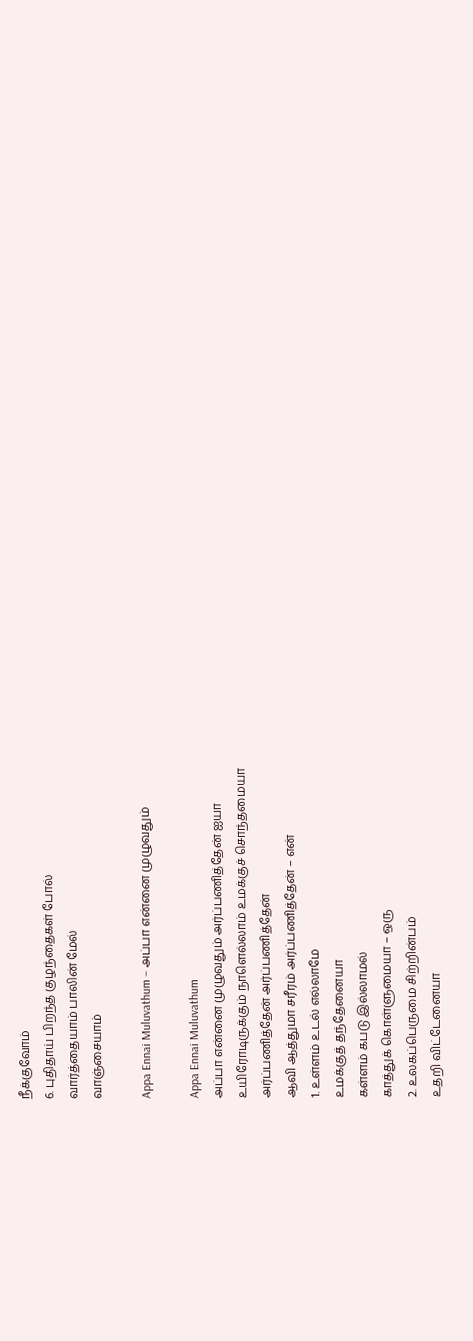நீக்குவோம்
6. புதிதாய் பிறந்த குழந்தைகள் போல்
வார்த்தையாம் பாலின் மேல்
வாஞ்சையாம்

Appa Ennai Muluvathum – அப்பா என்னை முழுவதும்

Appa Ennai Muluvathum
அப்பா என்னை முழுவதும் அர்ப்பணித்தேன் ஐயா
உயிரோடிருக்கும் நாளெல்லாம் உமக்குச் சொந்தமையா
அர்ப்பணித்தேன் அர்ப்பணித்தேன்
ஆவி ஆத்துமா சரீரம் அர்ப்பணித்தேன் – என்
1. உள்ளம் உடல் எல்லாமே
உமக்குத் தந்தேனையா
கள்ளம் கபடு இல்லாமல்
காத்துக் கொள்ளுமையா – ஒரு
2. உலகப்பெருமை சிற்றின்பம்
உதறி விட்டேனையா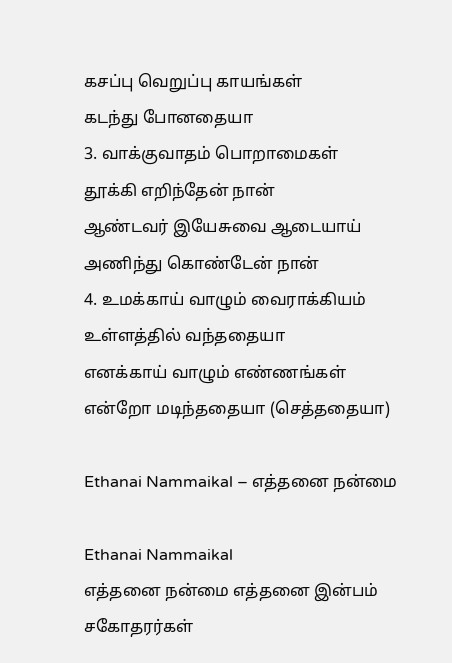கசப்பு வெறுப்பு காயங்கள்
கடந்து போனதையா
3. வாக்குவாதம் பொறாமைகள்
தூக்கி எறிந்தேன் நான்
ஆண்டவர் இயேசுவை ஆடையாய்
அணிந்து கொண்டேன் நான்
4. உமக்காய் வாழும் வைராக்கியம்
உள்ளத்தில் வந்ததையா
எனக்காய் வாழும் எண்ணங்கள்
என்றோ மடிந்ததையா (செத்ததையா)

Ethanai Nammaikal – எத்தனை நன்மை

Ethanai Nammaikal
எத்தனை நன்மை எத்தனை இன்பம்
சகோதரர்கள்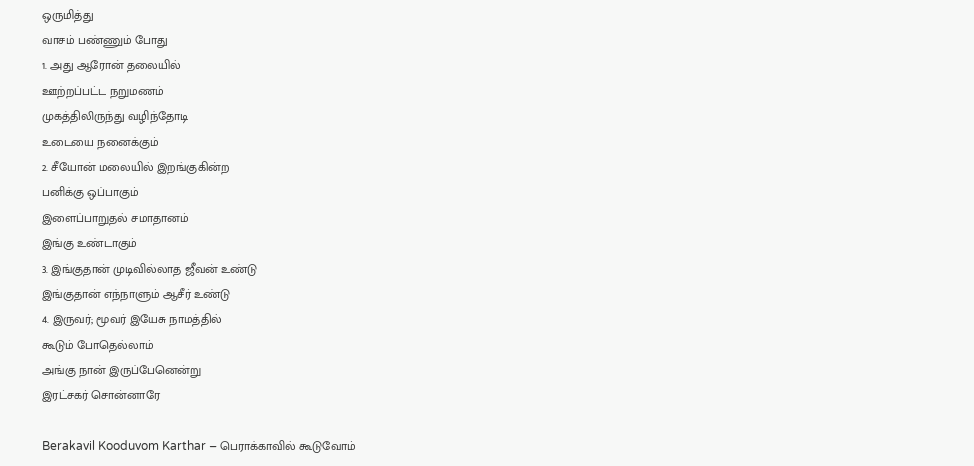ஒருமித்து
வாசம் பண்ணும் போது
1. அது ஆரோன் தலையில்
ஊற்றப்பட்ட நறுமணம்
முகத்திலிருந்து வழிந்தோடி
உடையை நனைக்கும்
2. சீயோன் மலையில் இறங்குகின்ற
பனிக்கு ஒப்பாகும்
இளைப்பாறுதல் சமாதானம்
இங்கு உண்டாகும்
3. இங்குதான் முடிவில்லாத ஜீவன் உண்டு
இங்குதான் எந்நாளும் ஆசீர் உண்டு
4. இருவர்; மூவர் இயேசு நாமத்தில்
கூடும் போதெல்லாம்
அங்கு நான் இருப்பேனென்று
இரட்சகர் சொன்னாரே

Berakavil Kooduvom Karthar – பெராக்காவில் கூடுவோம்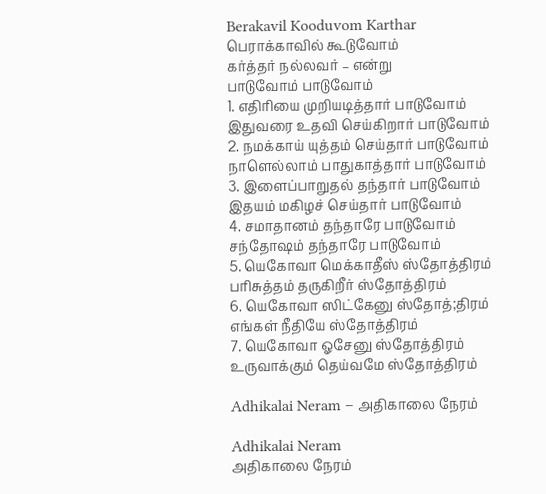Berakavil Kooduvom Karthar
பெராக்காவில் கூடுவோம்
கர்த்தர் நல்லவர் – என்று
பாடுவோம் பாடுவோம்
1. எதிரியை முறியடித்தார் பாடுவோம்
இதுவரை உதவி செய்கிறார் பாடுவோம்
2. நமக்காய் யுத்தம் செய்தார் பாடுவோம்
நாளெல்லாம் பாதுகாத்தார் பாடுவோம்
3. இளைப்பாறுதல் தந்தார் பாடுவோம்
இதயம் மகிழச் செய்தார் பாடுவோம்
4. சமாதானம் தந்தாரே பாடுவோம்
சந்தோஷம் தந்தாரே பாடுவோம்
5. யெகோவா மெக்காதீஸ் ஸ்தோத்திரம்
பரிசுத்தம் தருகிறீர் ஸ்தோத்திரம்
6. யெகோவா ஸிட்கேனு ஸ்தோத்;திரம்
எங்கள் நீதியே ஸ்தோத்திரம்
7. யெகோவா ஓசேனு ஸ்தோத்திரம்
உருவாக்கும் தெய்வமே ஸ்தோத்திரம்

Adhikalai Neram – அதிகாலை நேரம்

Adhikalai Neram
அதிகாலை நேரம்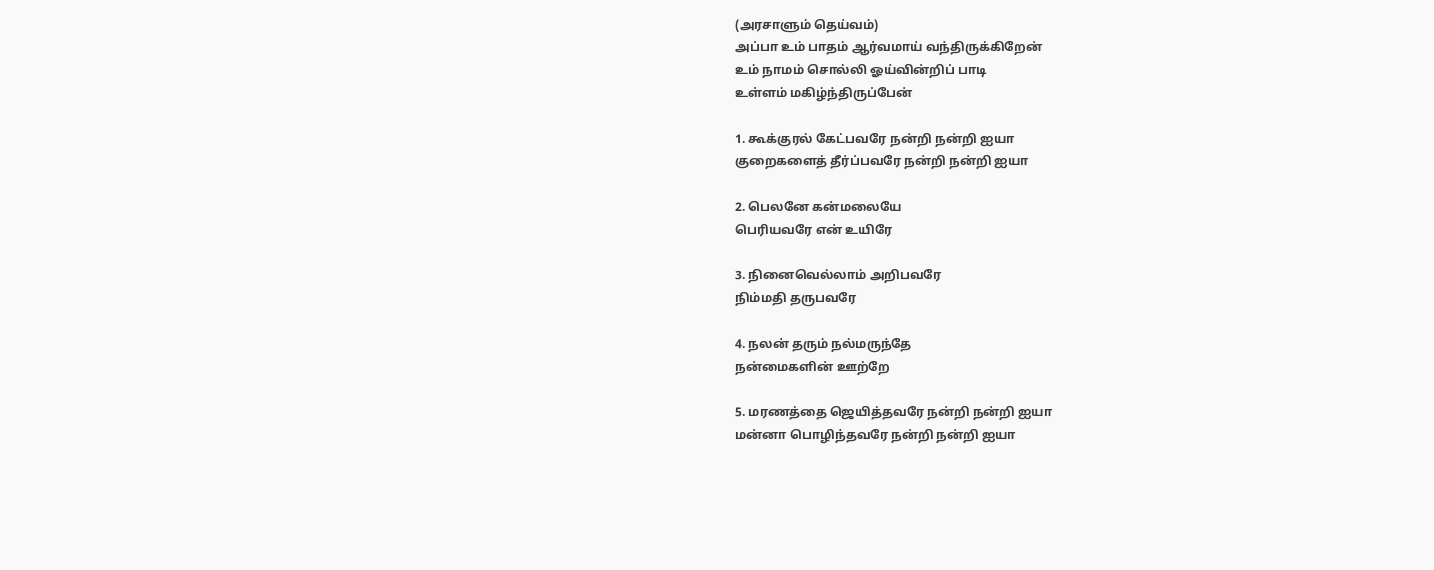(அரசாளும் தெய்வம்)
அப்பா உம் பாதம் ஆர்வமாய் வந்திருக்கிறேன்
உம் நாமம் சொல்லி ஓய்வின்றிப் பாடி
உள்ளம் மகிழ்ந்திருப்பேன்

1. கூக்குரல் கேட்பவரே நன்றி நன்றி ஐயா
குறைகளைத் தீர்ப்பவரே நன்றி நன்றி ஐயா

2. பெலனே கன்மலையே
பெரியவரே என் உயிரே

3. நினைவெல்லாம் அறிபவரே
நிம்மதி தருபவரே

4. நலன் தரும் நல்மருந்தே
நன்மைகளின் ஊற்றே

5. மரணத்தை ஜெயித்தவரே நன்றி நன்றி ஐயா
மன்னா பொழிந்தவரே நன்றி நன்றி ஐயா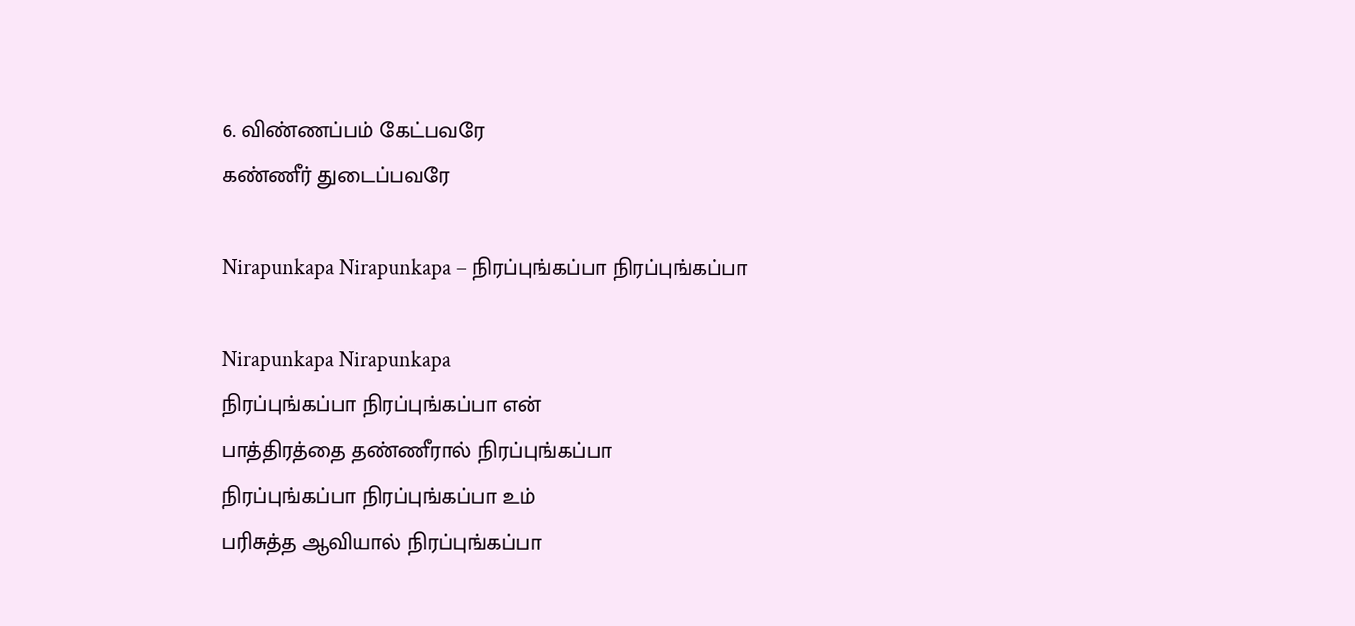6. விண்ணப்பம் கேட்பவரே
கண்ணீர் துடைப்பவரே

Nirapunkapa Nirapunkapa – நிரப்புங்கப்பா நிரப்புங்கப்பா

Nirapunkapa Nirapunkapa
நிரப்புங்கப்பா நிரப்புங்கப்பா என்
பாத்திரத்தை தண்ணீரால் நிரப்புங்கப்பா
நிரப்புங்கப்பா நிரப்புங்கப்பா உம்
பரிசுத்த ஆவியால் நிரப்புங்கப்பா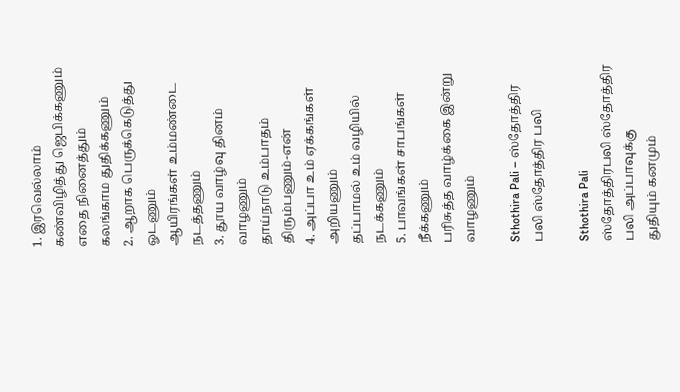1. இரவெல்லாம் கண்விழித்து ஜெபிக்கணும்
எதை நினைத்தும் கலங்காம துதிக்கணும்
2. ஆறாக பெருக்கெடுத்து ஓடணும்
ஆயிரங்கள் உம்மண்டை நடத்தணும்
3. தூய வாழ்வு தினம் வாழணும்
தாய்நாடு உம்பாதம் திரும்பணும்-என்
4. அப்பா உம் ஏக்கங்கள் அறியணும்
தப்பாமல் உம் வழியில் நடக்கணும்
5. பாவங்கள் சாபங்கள் நீக்கணும்
பரிசுத்த வாழ்க்கை இன்று வாழணும்

Sthothira Pali – ஸ்தோத்திர பலி ஸ்தோத்திர பலி

Sthothira Pali
ஸ்தோத்திரபலி ஸ்தோத்திர பலி அப்பாவுக்கு
துதியும் கனமும்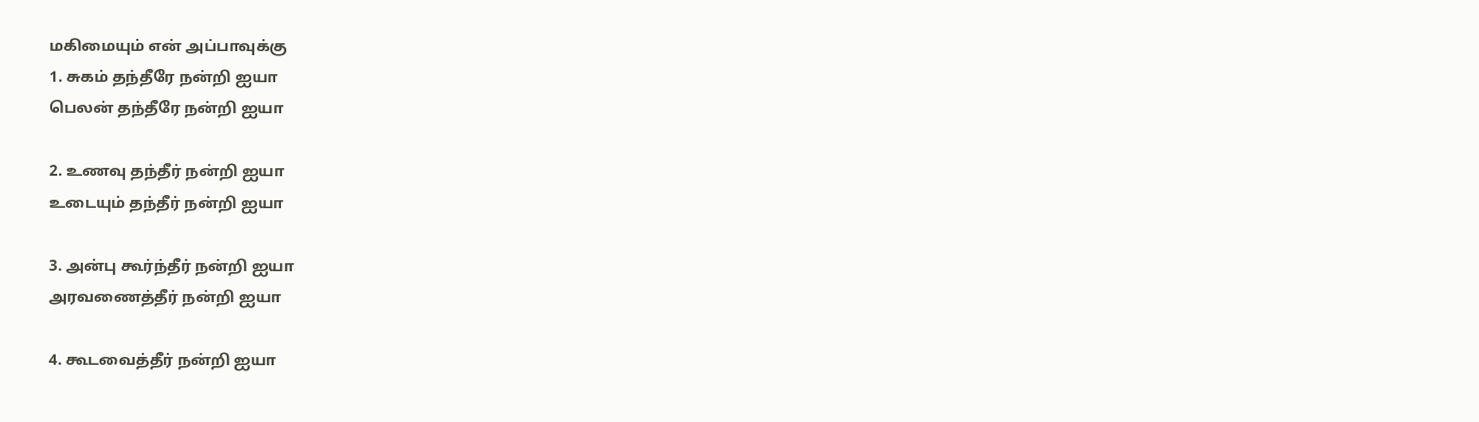மகிமையும் என் அப்பாவுக்கு
1. சுகம் தந்தீரே நன்றி ஐயா
பெலன் தந்தீரே நன்றி ஐயா

2. உணவு தந்தீர் நன்றி ஐயா
உடையும் தந்தீர் நன்றி ஐயா

3. அன்பு கூர்ந்தீர் நன்றி ஐயா
அரவணைத்தீர் நன்றி ஐயா

4. கூடவைத்தீர் நன்றி ஐயா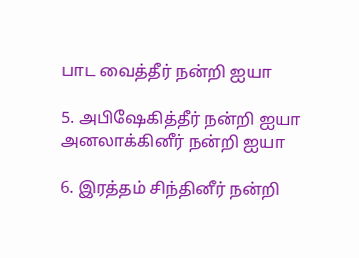பாட வைத்தீர் நன்றி ஐயா

5. அபிஷேகித்தீர் நன்றி ஐயா
அனலாக்கினீர் நன்றி ஐயா

6. இரத்தம் சிந்தினீர் நன்றி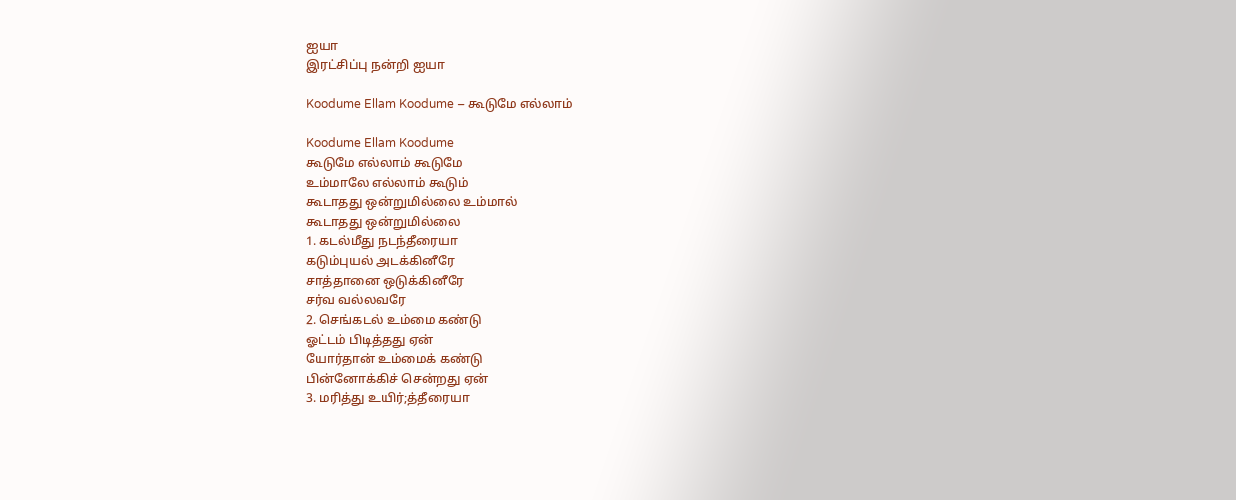ஐயா
இரட்சிப்பு நன்றி ஐயா

Koodume Ellam Koodume – கூடுமே எல்லாம்

Koodume Ellam Koodume
கூடுமே எல்லாம் கூடுமே
உம்மாலே எல்லாம் கூடும்
கூடாதது ஒன்றுமில்லை உம்மால்
கூடாதது ஒன்றுமில்லை
1. கடல்மீது நடந்தீரையா
கடும்புயல் அடக்கினீரே
சாத்தானை ஒடுக்கினீரே
சர்வ வல்லவரே
2. செங்கடல் உம்மை கண்டு
ஓட்டம் பிடித்தது ஏன்
யோர்தான் உம்மைக் கண்டு
பின்னோக்கிச் சென்றது ஏன்
3. மரித்து உயிர்;த்தீரையா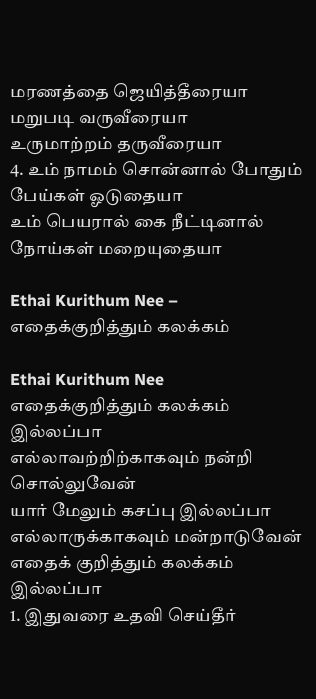மரணத்தை ஜெயித்தீரையா
மறுபடி வருவீரையா
உருமாற்றம் தருவீரையா
4. உம் நாமம் சொன்னால் போதும்
பேய்கள் ஓடுதையா
உம் பெயரால் கை நீட்டினால்
நோய்கள் மறையுதையா

Ethai Kurithum Nee – எதைக்குறித்தும் கலக்கம்

Ethai Kurithum Nee
எதைக்குறித்தும் கலக்கம் இல்லப்பா
எல்லாவற்றிற்காகவும் நன்றி சொல்லுவேன்
யார் மேலும் கசப்பு இல்லப்பா
எல்லாருக்காகவும் மன்றாடுவேன்
எதைக் குறித்தும் கலக்கம் இல்லப்பா
1. இதுவரை உதவி செய்தீர்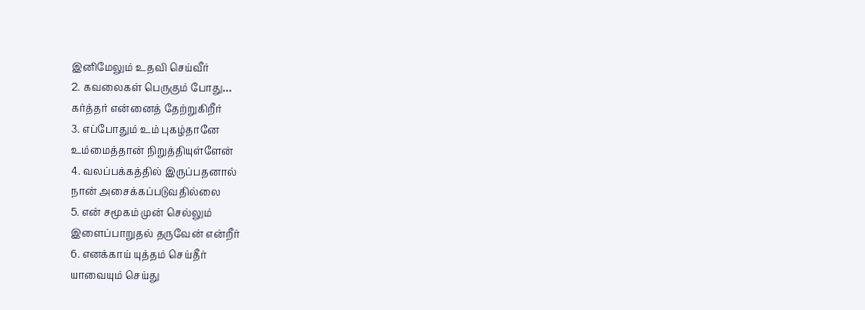இனிமேலும் உதவி செய்வீர்
2. கவலைகள் பெருகும் போது…
கர்த்தர் என்னைத் தேற்றுகிறீர்
3. எப்போதும் உம் புகழ்தானே
உம்மைத்தான் நிறுத்தியுள்ளேன்
4. வலப்பக்கத்தில் இருப்பதனால்
நான் அசைக்கப்படுவதில்லை
5. என் சமூகம் முன் செல்லும்
இளைப்பாறுதல் தருவேன் என்றீர்
6. எனக்காய் யுத்தம் செய்தீர்
யாவையும் செய்து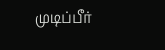முடிப்பீர்